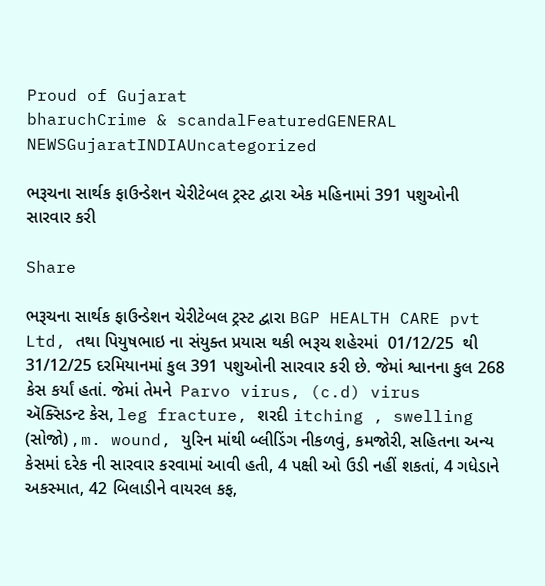Proud of Gujarat
bharuchCrime & scandalFeaturedGENERAL NEWSGujaratINDIAUncategorized

ભરૂચના સાર્થક ફાઉન્ડેશન ચેરીટેબલ ટ્રસ્ટ દ્વારા એક મહિનામાં 391 પશુઓની સારવાર કરી

Share

ભરૂચના સાર્થક ફાઉન્ડેશન ચેરીટેબલ ટ્રસ્ટ દ્વારા BGP HEALTH CARE pvt Ltd, તથા પિયુષભાઇ ના સંયુક્ત પ્રયાસ થકી ભરૂચ શહેરમાં  01/12/25  થી 31/12/25 દરમિયાનમાં કુલ 391 પશુઓની સારવાર કરી છે. જેમાં શ્વાનના કુલ 268 કેસ કર્યાં હતાં. જેમાં તેમને  Parvo virus, (c.d) virus   ઍક્સિડન્ટ કેસ, leg fracture, શરદી itching , swelling (સોજો) , m. wound, યુરિન માંથી બ્લીડિંગ નીકળવું, કમજોરી, સહિતના અન્ય કેસમાં દરેક ની સારવાર કરવામાં આવી હતી, 4 પક્ષી ઓ ઉડી નહીં શકતાં, 4 ગધેડાને અકસ્માત, 42 બિલાડીને વાયરલ કફ,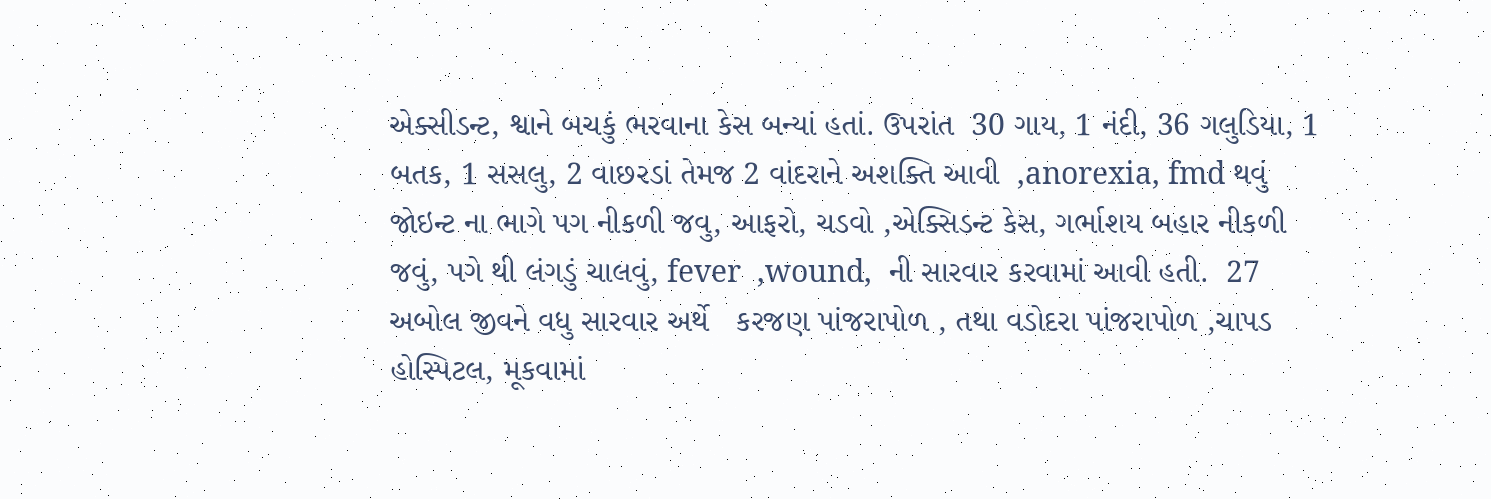એક્સીડન્ટ, શ્વાને બચકું ભરવાના કેસ બન્યાં હતાં. ઉપરાંત  30 ગાય, 1 નંદી, 36 ગલુડિયા, 1 બતક, 1 સસલુ, 2 વાછરડાં તેમજ 2 વાંદરાને અશક્તિ આવી  ,anorexia, fmd થવું જોઇન્ટ ના ભાગે પગ નીકળી જવુ, આફરો, ચડવો ,એક્સિડન્ટ કેસ, ગર્ભાશય બહાર નીકળી જવું, પગે થી લંગડું ચાલવું, fever  ,wound,  ની સારવાર કરવામાં આવી હતી.  27 અબોલ જીવને વધુ સારવાર અર્થે   કરજણ પાંજરાપોળ , તથા વડોદરા પાંજરાપોળ ,ચાપડ હોસ્પિટલ, મૂકવામાં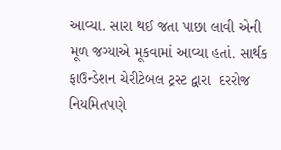આવ્યા. સારા થઈ જતા પાછા લાવી એની મૂળ જગ્યાએ મૂકવામાં આવ્યા હતાં. સાર્થક ફાઉન્ડેશન ચેરીટેબલ ટ્રસ્ટ દ્વારા  દરરોજ નિયમિતપણે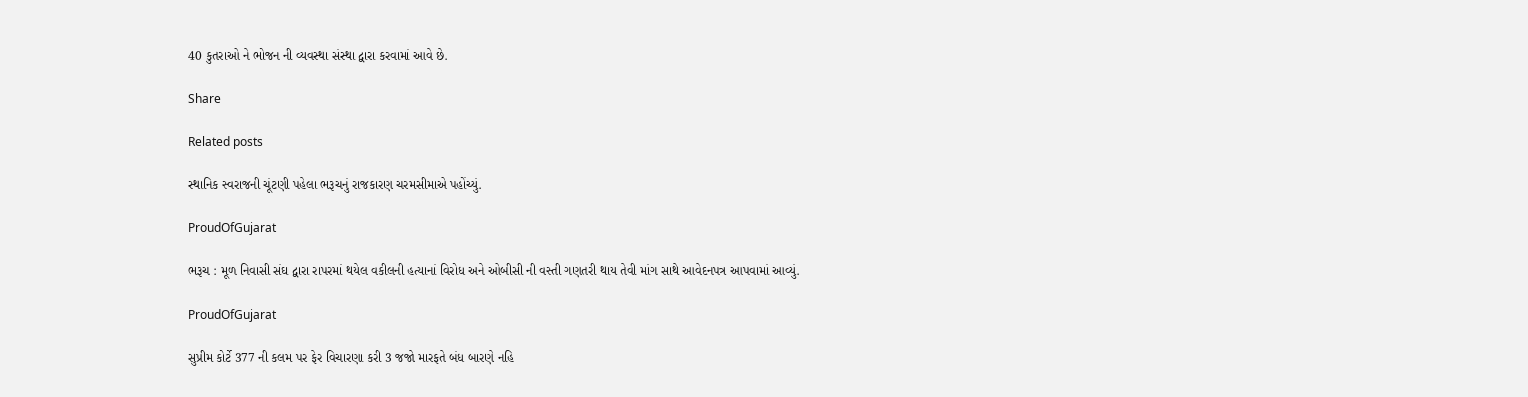40 કુતરાઓ ને ભોજન ની વ્યવસ્થા સંસ્થા દ્વારા કરવામાં આવે છે.

Share

Related posts

સ્થાનિક સ્વરાજની ચૂંટણી પહેલા ભરૂચનું રાજકારણ ચરમસીમાએ પહોંચ્યું.

ProudOfGujarat

ભરૂચ : મૂળ નિવાસી સંઘ દ્વારા રાપરમાં થયેલ વકીલની હત્યાનાં વિરોધ અને ઓબીસી ની વસ્તી ગણતરી થાય તેવી માંગ સાથે આવેદનપત્ર આપવામાં આવ્યું.

ProudOfGujarat

સુપ્રીમ કોર્ટે 377 ની કલમ પર ફેર વિચારણા કરી 3 જજો મારફતે બંધ બારણે નહિ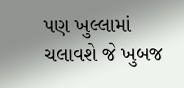પણ ખુલ્લામાં ચલાવશે જે ખુબજ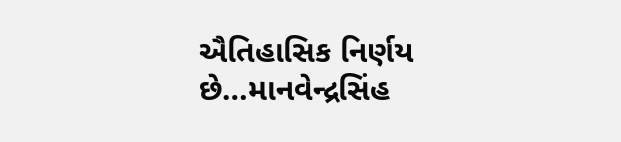ઐતિહાસિક નિર્ણય છે…માનવેન્દ્રસિંહ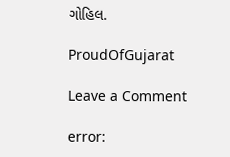ગોહિલ.

ProudOfGujarat

Leave a Comment

error: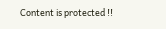Content is protected !!